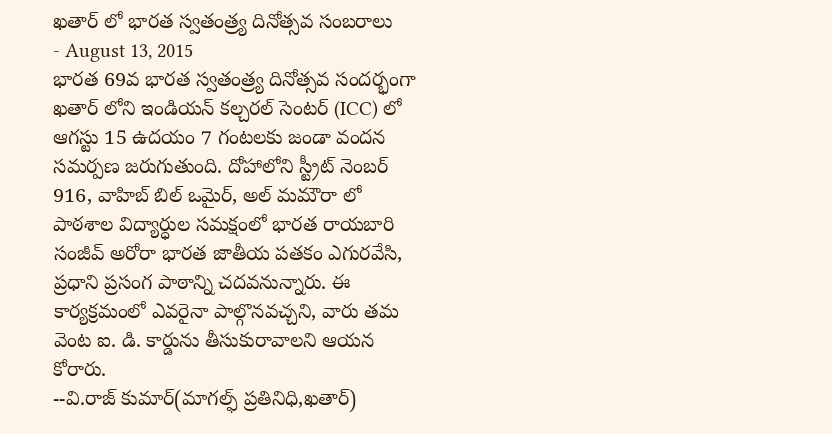ఖతార్ లో భారత స్వతంత్ర్య దినోత్సవ సంబరాలు
- August 13, 2015
భారత 69వ భారత స్వతంత్ర్య దినోత్సవ సందర్భంగా ఖతార్ లోని ఇండియన్ కల్చరల్ సెంటర్ (ICC) లో ఆగస్టు 15 ఉదయం 7 గంటలకు జండా వందన సమర్పణ జరుగుతుంది. దోహాలోని స్ట్రీట్ నెంబర్ 916, వాహిబ్ బిల్ ఒమైర్, అల్ మమౌరా లో పాఠశాల విద్యార్ధుల సమక్షంలో భారత రాయబారి సంజీవ్ అరోరా భారత జాతీయ పతకం ఎగురవేసి, ప్రధాని ప్రసంగ పాఠాన్ని చదవనున్నారు. ఈ కార్యక్రమంలో ఎవరైనా పాల్గొనవచ్చని, వారు తమ వెంట ఐ. డి. కార్డును తీసుకురావాలని ఆయన కోరారు.
--వి.రాజ్ కుమార్(మాగల్ఫ్ ప్రతినిధి,ఖతార్)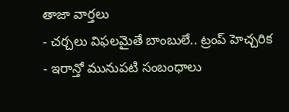తాజా వార్తలు
- చర్చలు విఫలమైతే బాంబులే.. ట్రంప్ హెచ్చరిక
- ఇరాన్తో మునుపటి సంబంధాలు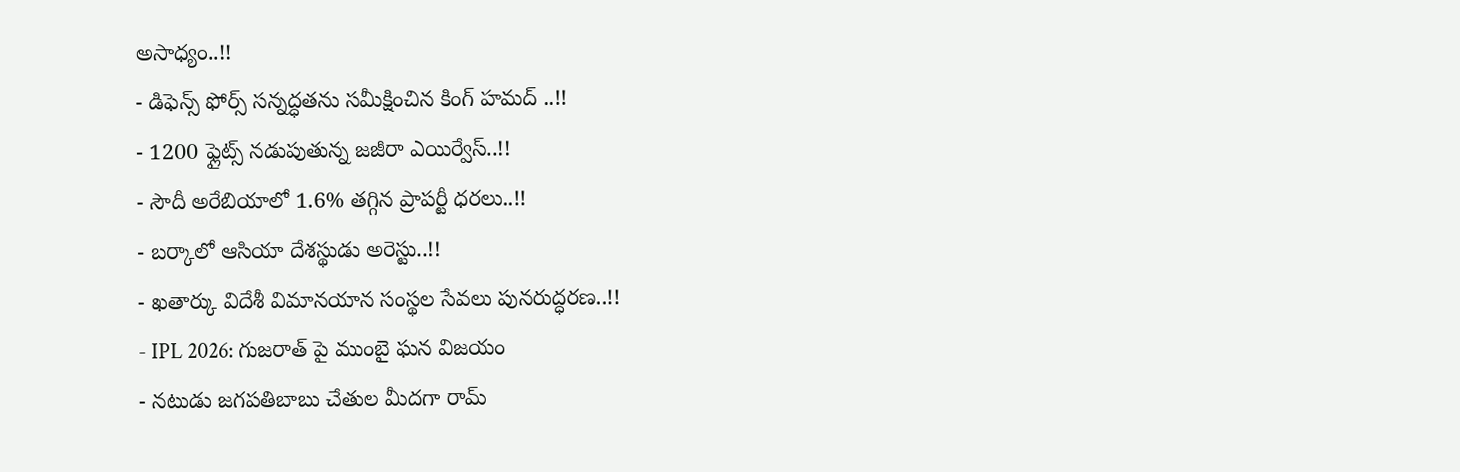అసాధ్యం..!!
- డిఫెన్స్ ఫోర్స్ సన్నద్ధతను సమీక్షించిన కింగ్ హమద్ ..!!
- 1200 ఫ్లైట్స్ నడుపుతున్న జజీరా ఎయిర్వేస్..!!
- సౌదీ అరేబియాలో 1.6% తగ్గిన ప్రాపర్టీ ధరలు..!!
- బర్కాలో ఆసియా దేశస్థుడు అరెస్టు..!!
- ఖతార్కు విదేశీ విమానయాన సంస్థల సేవలు పునరుద్ధరణ..!!
- IPL 2026: గుజరాత్ పై ముంబై ఘన విజయం
- నటుడు జగపతిబాబు చేతుల మీదగా రామ్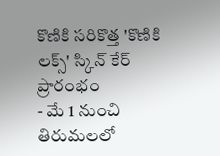కొణికి సరికొత్త 'కొణికి లక్స్' స్కిన్ కేర్ ప్రారంభం
- మే 1 నుంచి తిరుమలలో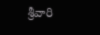శ్రీవారి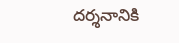దర్శనానికి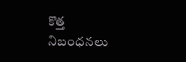కొత్త నిబంధనలు